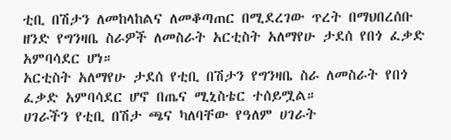ቲቢ በሽታን ለመከላከልና ለመቆጣጠር በሚደረገው ጥረት በማህበረሰቡ ዘንድ የግንዛቤ ስራዎች ለመስራት አርቲስት አለማየሁ ታደሰ የበጎ ፈቃድ አምባሳደር ሆነ።
አርቲስት አለማየሁ ታደሰ የቲቢ በሽታን የግንዛቤ ስራ ለመስራት የበጎ ፈቃድ አምባሳደር ሆኖ በጤና ሚኒስቴር ተሰይሟል።
ሀገራችን የቲቢ በሽታ ጫና ካለባቸው የዓለም ሀገራት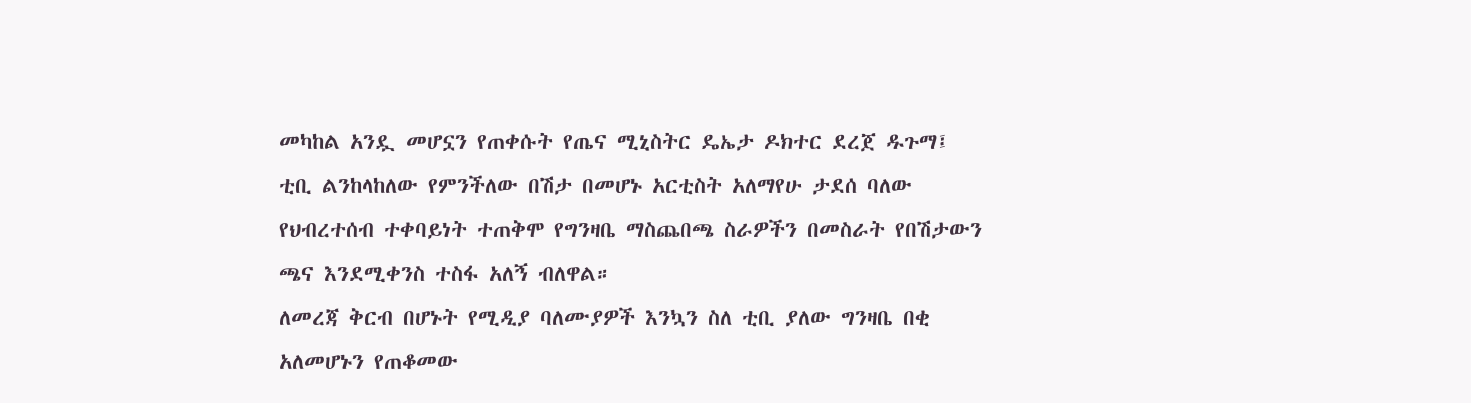መካከል አንዷ መሆኗን የጠቀሱት የጤና ሚኒስትር ዴኤታ ዶክተር ደረጀ ዱጉማ፤ ቲቢ ልንከላከለው የምንችለው በሽታ በመሆኑ አርቲስት አለማየሁ ታደሰ ባለው የህብረተሰብ ተቀባይነት ተጠቅሞ የግንዛቤ ማስጨበጫ ስራዎችን በመስራት የበሽታውን ጫና እንደሚቀንስ ተስፋ አለኝ ብለዋል።
ለመረጃ ቅርብ በሆኑት የሚዲያ ባለሙያዎች እንኳን ስለ ቲቢ ያለው ግንዛቤ በቂ አለመሆኑን የጠቆመው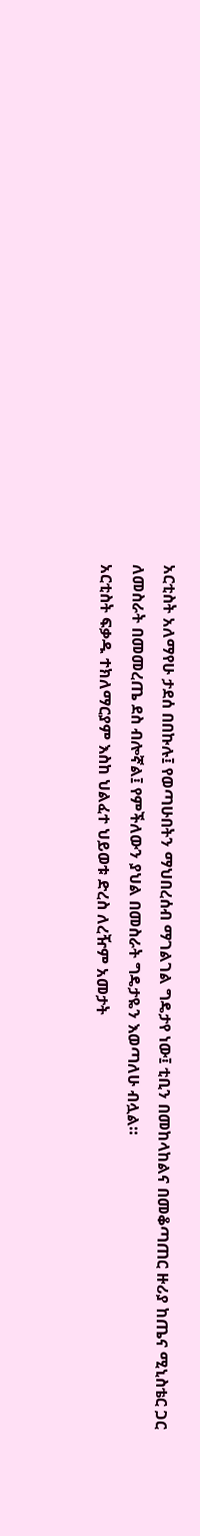አርቲስት አለማየሁ ታደሰ በበኩሉ፤ የወጣሁበትን ማህበረሰብ ማገልገል ግዴታየ ነው፤ ቲቢን በመከላከልና በመቆጣጠር ዙሪያ ከጤና ሚኒስቴር ጋር ለመስራት በመመረጤ ደስ ብሎኛል፤ የምችለውን ያህል በመስራት ግዴታዬን እወጣለሁ ብሏል።
አርቲስት ፍቃዱ ተክለማርያም እስከ ህልፈተ ህይወቱ ድረስ ለረዥም አመታት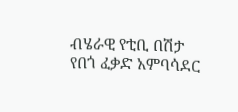ብሄራዊ የቲቢ በሽታ የበጎ ፈቃድ አምባሳደር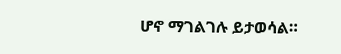ሆኖ ማገልገሉ ይታወሳል።